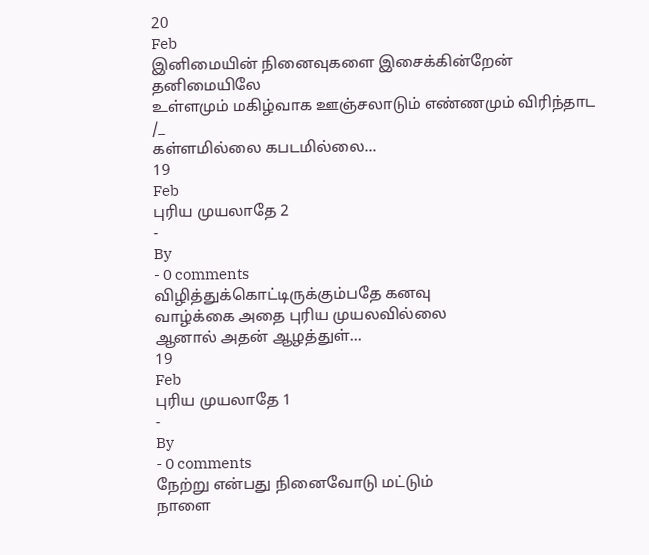20
Feb
இனிமையின் நினைவுகளை இசைக்கின்றேன் தனிமையிலே
உள்ளமும் மகிழ்வாக ஊஞ்சலாடும் எண்ணமும் விரிந்தாட /_
கள்ளமில்லை கபடமில்லை...
19
Feb
புரிய முயலாதே 2
-
By
- 0 comments
விழித்துக்கொட்டிருக்கும்பதே கனவு
வாழ்க்கை அதை புரிய முயலவில்லை
ஆனால் அதன் ஆழத்துள்...
19
Feb
புரிய முயலாதே 1
-
By
- 0 comments
நேற்று என்பது நினைவோடு மட்டும்
நாளை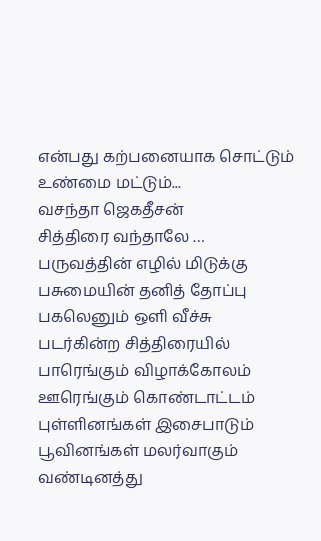என்பது கற்பனையாக சொட்டும்
உண்மை மட்டும்...
வசந்தா ஜெகதீசன்
சித்திரை வந்தாலே …
பருவத்தின் எழில் மிடுக்கு பசுமையின் தனித் தோப்பு
பகலெனும் ஒளி வீச்சு
படர்கின்ற சித்திரையில்
பாரெங்கும் விழாக்கோலம்
ஊரெங்கும் கொண்டாட்டம்
புள்ளினங்கள் இசைபாடும்
பூவினங்கள் மலர்வாகும்
வண்டினத்து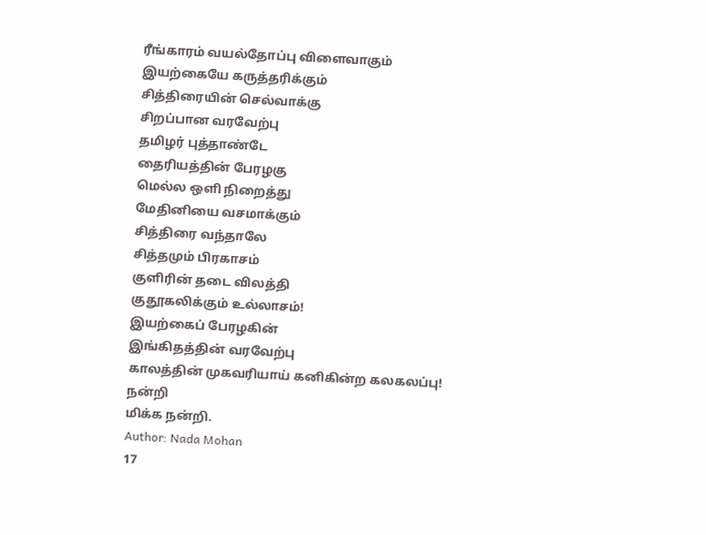ரீங்காரம் வயல்தோப்பு விளைவாகும்
இயற்கையே கருத்தரிக்கும்
சித்திரையின் செல்வாக்கு
சிறப்பான வரவேற்பு
தமிழர் புத்தாண்டே
தைரியத்தின் பேரழகு
மெல்ல ஒளி நிறைத்து
மேதினியை வசமாக்கும்
சித்திரை வந்தாலே
சித்தமும் பிரகாசம்
குளிரின் தடை விலத்தி
குதூகலிக்கும் உல்லாசம்!
இயற்கைப் பேரழகின்
இங்கிதத்தின் வரவேற்பு
காலத்தின் முகவரியாய் கனிகின்ற கலகலப்பு!
நன்றி
மிக்க நன்றி.
Author: Nada Mohan
17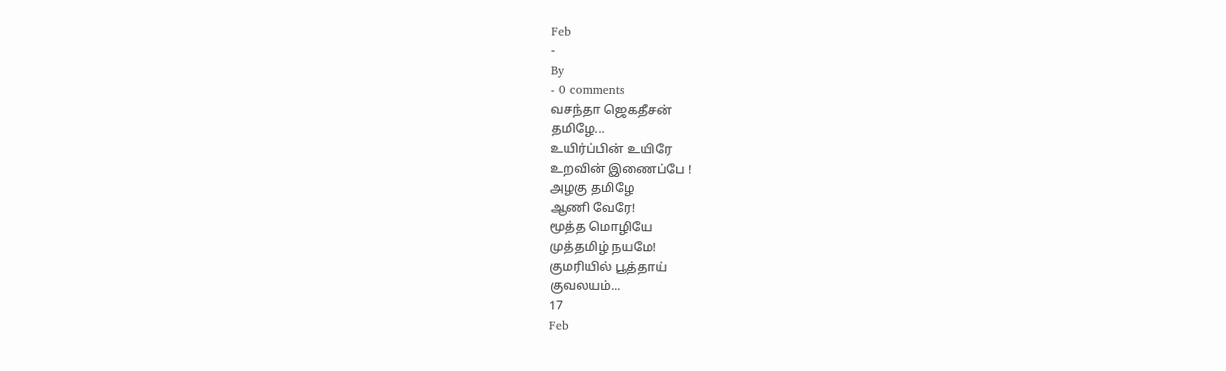Feb
-
By
- 0 comments
வசந்தா ஜெகதீசன்
தமிழே...
உயிர்ப்பின் உயிரே
உறவின் இணைப்பே !
அழகு தமிழே
ஆணி வேரே!
மூத்த மொழியே
முத்தமிழ் நயமே!
குமரியில் பூத்தாய்
குவலயம்...
17
Feb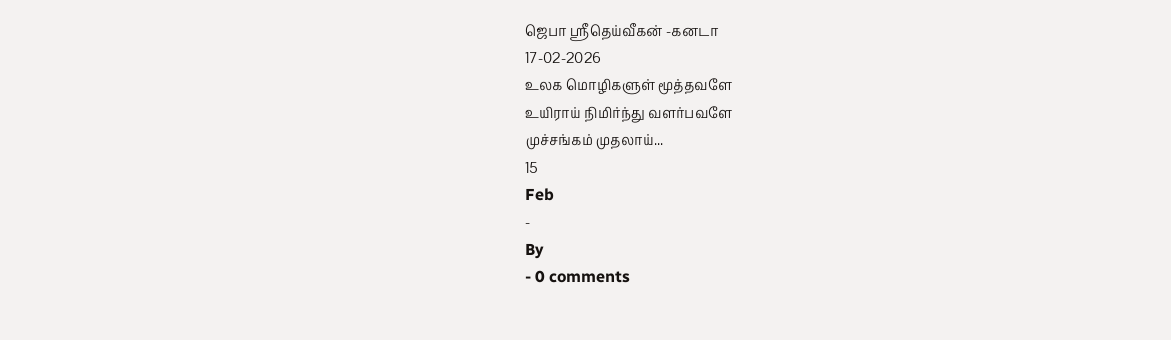ஜெபா ஸ்ரீதெய்வீகன் -கனடா
17-02-2026
உலக மொழிகளுள் மூத்தவளே
உயிராய் நிமிர்ந்து வளர்பவளே
முச்சங்கம் முதலாய்...
15
Feb
-
By
- 0 comments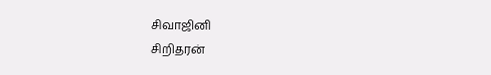சிவாஜினி
சிறிதரன்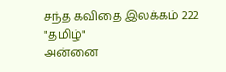சந்த கவிதை இலக்கம் 222
"தமிழ்"
அன்னை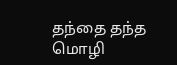தந்தை தந்த மொழி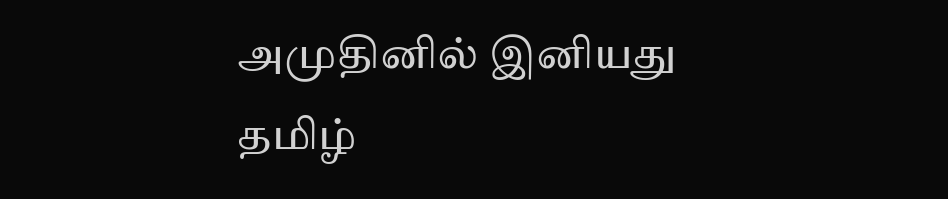அமுதினில் இனியது
தமிழ்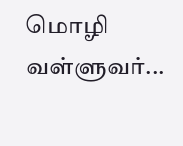மொழி
வள்ளுவர்...